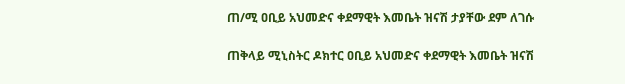ጠ/ሚ ዐቢይ አህመድና ቀደማዊት እመቤት ዝናሽ ታያቸው ደም ለገሱ

ጠቅላይ ሚኒስትር ዶክተር ዐቢይ አህመድና ቀደማዊት እመቤት ዝናሽ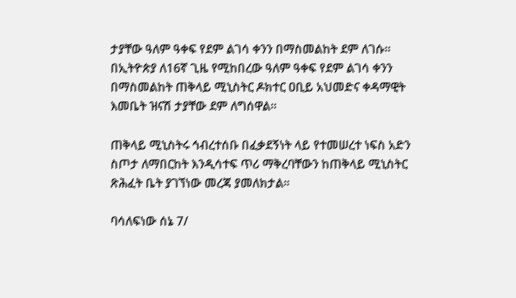ታያቸው ዓለም ዓቀፍ የደም ልገሳ ቀንን በማስመልከት ደም ለገሱ፡፡
በኢትዮጵያ ለ16ኛ ጊዜ የሚከበረው ዓለም ዓቀፍ የደም ልገሳ ቀንን በማስመልከት ጠቅላይ ሚኒስትር ዶክተር ዐቢይ አህመድና ቀዳማዊት እመቤት ዝናሽ ታያቸው ደም ለግሰዋል፡፡

ጠቅላይ ሚኒስትሩ ኅብረተሰቡ በፈቃደኝነት ላይ የተመሠረተ ነፍስ አድን ስጦታ ለማበርከት እንዲሳተፍ ጥሪ ማቅረባቸውን ከጠቅላይ ሚኒስትር ጽሕፈት ቤት ያገኘነው መረጃ ያመለክታል፡፡

ባሳለፍነው ሰኔ 7/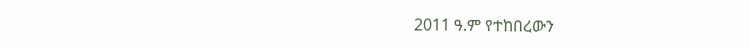2011 ዓ.ም የተከበረውን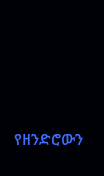የዘንድሮውን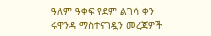ዓለም ዓቀፍ የደም ልገሳ ቀን ሩዋንዳ ማስተናገዷን መረጃዎች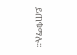ይጠቁማሉ፡፡